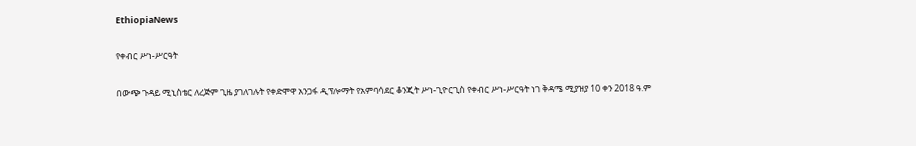EthiopiaNews

የቀብር ሥነ-ሥርዓት

በውጭ ጉዳይ ሚኒስቴር ለረጅም ጊዜ ያገለገሉት የቀድሞዋ አንጋፋ ዲፕሎማት የአምባሳደር ቆንጂት ሥነ-ጊዮርጊስ የቀብር ሥነ-ሥርዓት ነገ ቅዳሜ ሚያዝያ 10 ቀን 2018 ዓ.ም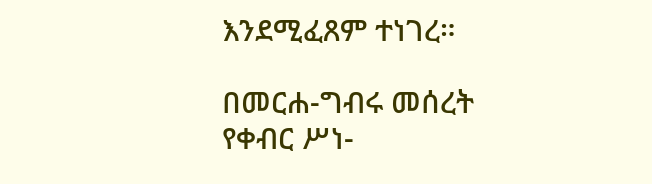እንደሚፈጸም ተነገረ።

በመርሐ-ግብሩ መሰረት የቀብር ሥነ-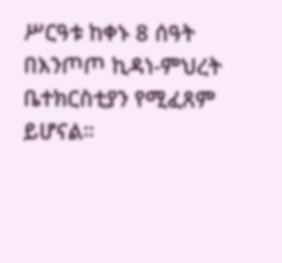ሥርዓቱ ከቀኑ 8 ሰዓት በእንጦጦ ኪዳነ-ምህረት ቤተክርስቲያን የሚፈጸም ይሆናል።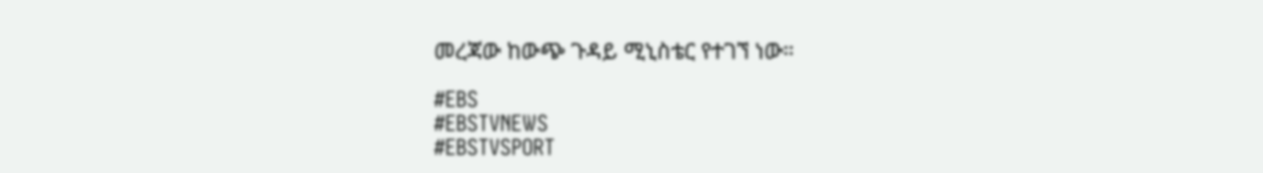መረጃው ከውጭ ጉዳይ ሚኒስቴር የተገኘ ነው።

#EBS
#EBSTVNEWS
#EBSTVSPORT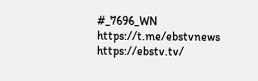#_7696_WN
https://t.me/ebstvnews
https://ebstv.tv/